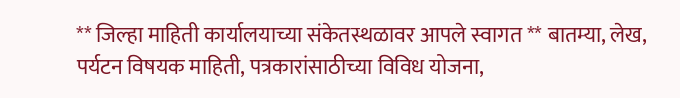** जिल्हा माहिती कार्यालयाच्या संकेतस्थळावर आपले स्वागत ** बातम्या, लेख, पर्यटन विषयक माहिती, पत्रकारांसाठीच्या विविध योजना,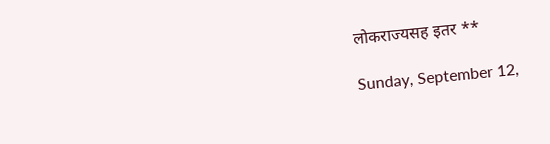लोकराज्यसह इतर **

Sunday, September 12,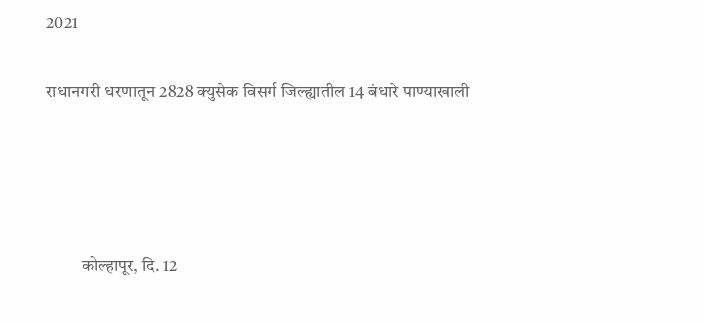2021

राधानगरी धरणातून 2828 क्युसेक विसर्ग जिल्ह्यातील 14 बंधारे पाण्याखाली




          कोल्हापूर, दि. 12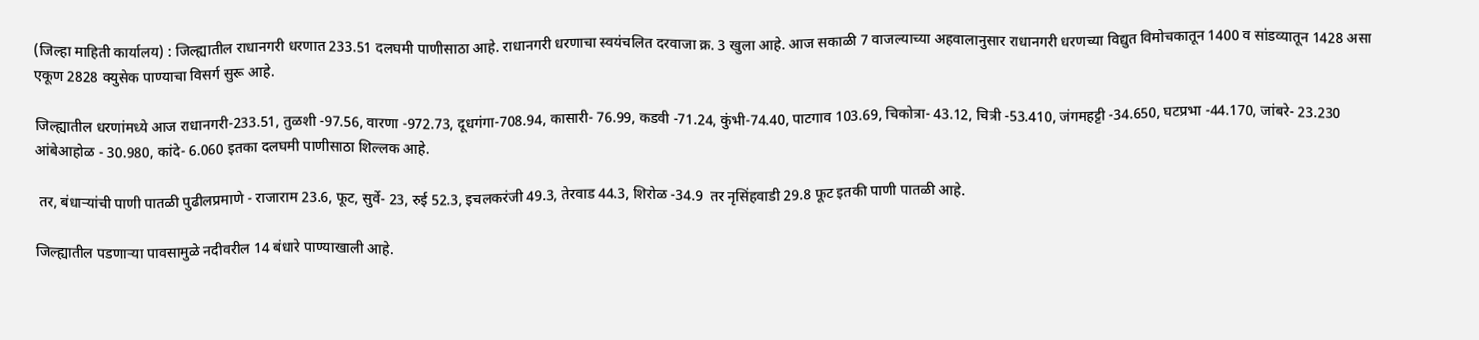(जिल्हा माहिती कार्यालय) : जिल्ह्यातील राधानगरी धरणात 233.51 दलघमी पाणीसाठा आहे. राधानगरी धरणाचा स्वयंचलित दरवाजा क्र. 3 खुला आहे. आज सकाळी 7 वाजल्याच्या अहवालानुसार राधानगरी धरणच्या विद्युत विमोचकातून 1400 व सांडव्यातून 1428 असा एकूण 2828 क्युसेक पाण्याचा विसर्ग सुरू आहे.

जिल्ह्यातील धरणांमध्ये आज राधानगरी-233.51, तुळशी -97.56, वारणा -972.73, दूधगंगा-708.94, कासारी- 76.99, कडवी -71.24, कुंभी-74.40, पाटगाव 103.69, चिकोत्रा- 43.12, चित्री -53.410, जंगमहट्टी -34.650, घटप्रभा -44.170, जांबरे- 23.230 आंबेआहोळ - 30.980, कांदे- 6.060 इतका दलघमी पाणीसाठा शिल्लक आहे.

 तर, बंधाऱ्यांची पाणी पातळी पुढीलप्रमाणे - राजाराम 23.6, फूट, सुर्वे- 23, रुई 52.3, इचलकरंजी 49.3, तेरवाड 44.3, शिरोळ -34.9  तर नृसिंहवाडी 29.8 फूट इतकी पाणी पातळी आहे.

जिल्ह्यातील पडणाऱ्या पावसामुळे नदीवरील 14 बंधारे पाण्याखाली आहे.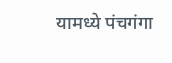यामध्ये पंचगंगा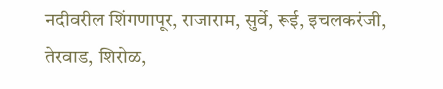नदीवरील शिंगणापूर, राजाराम, सुर्वे, रूई, इचलकरंजी, तेरवाड, शिरोळ,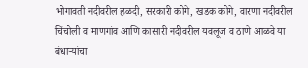भोगावती नदीवरील हळदी, सरकारी कोगे, खडक कोगे, वारणा नदीवरील चिंचोली व माणगांव आणि कासारी नदीवरील यवलूज व ठाणे आळवे या बंधाऱ्यांचा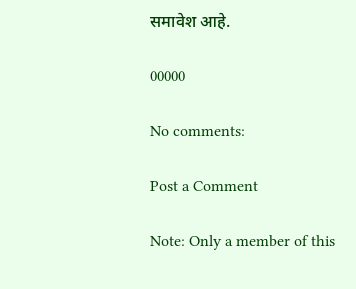समावेश आहे.

00000

No comments:

Post a Comment

Note: Only a member of this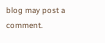blog may post a comment.